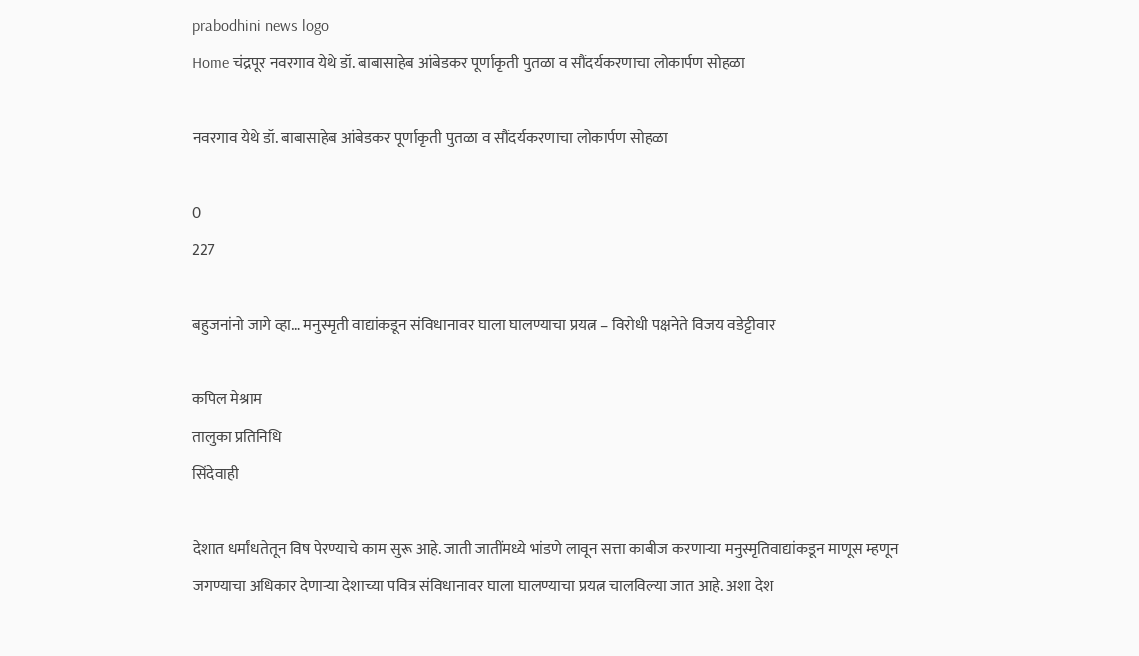prabodhini news logo
Home चंद्रपूर नवरगाव येथे डॉ. बाबासाहेब आंबेडकर पूर्णाकृती पुतळा व सौंदर्यकरणाचा लोकार्पण सोहळा

नवरगाव येथे डॉ. बाबासाहेब आंबेडकर पूर्णाकृती पुतळा व सौंदर्यकरणाचा लोकार्पण सोहळा

0
227

बहुजनांनो जागे व्हा… मनुस्मृती वाद्यांकडून संविधानावर घाला घालण्याचा प्रयत्न – विरोधी पक्षनेते विजय वडेट्टीवार

कपिल मेश्राम
तालुका प्रतिनिधि
सिंदेवाही

देशात धर्मांधतेतून विष पेरण्याचे काम सुरू आहे. जाती जातींमध्ये भांडणे लावून सत्ता काबीज करणाऱ्या मनुस्मृतिवाद्यांकडून माणूस म्हणून जगण्याचा अधिकार देणाऱ्या देशाच्या पवित्र संविधानावर घाला घालण्याचा प्रयत्न चालविल्या जात आहे. अशा देश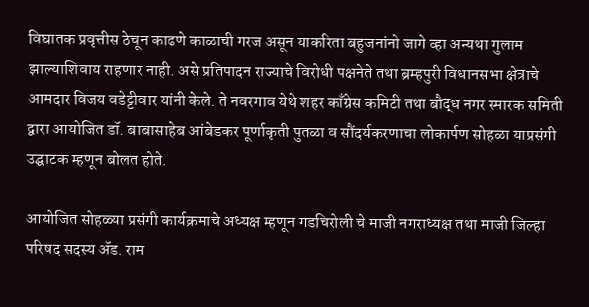विघातक प्रवृत्तीस ठेचून काढणे काळाची गरज असून याकरिता बहुजनांनो जागे व्हा अन्यथा गुलाम झाल्याशिवाय राहणार नाही. असे प्रतिपादन राज्याचे विरोधी पक्षनेते तथा ब्रम्हपुरी विधानसभा क्षेत्राचे आमदार विजय वडेट्टीवार यांनी केले. ते नवरगाव येथे शहर काँग्रेस कमिटी तथा बौद्ध नगर स्मारक समिती द्वारा आयोजित डॉ. बाबासाहेब आंबेडकर पूर्णाकृती पुतळा व सौंदर्यकरणाचा लोकार्पण सोहळा याप्रसंगी उद्घाटक म्हणून बोलत होते.

आयोजित सोहळ्या प्रसंगी कार्यक्रमाचे अध्यक्ष म्हणून गडचिरोली चे माजी नगराध्यक्ष तथा माजी जिल्हा परिषद सदस्य ॲड. राम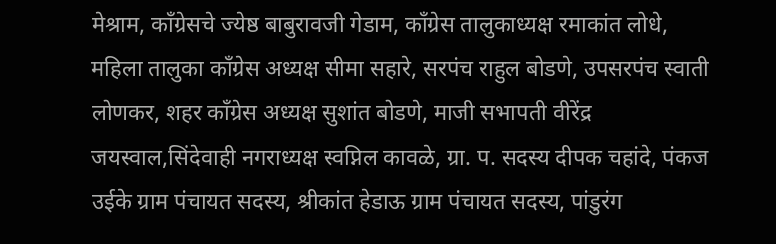मेश्राम, काँग्रेसचे ज्येष्ठ बाबुरावजी गेडाम, काँग्रेस तालुकाध्यक्ष रमाकांत लोधे, महिला तालुका काँग्रेस अध्यक्ष सीमा सहारे, सरपंच राहुल बोडणे, उपसरपंच स्वाती लोणकर, शहर काँग्रेस अध्यक्ष सुशांत बोडणे, माजी सभापती वीरेंद्र जयस्वाल,सिंदेवाही नगराध्यक्ष स्वप्निल कावळे, ग्रा. प. सदस्य दीपक चहांदे, पंकज उईके ग्राम पंचायत सदस्य, श्रीकांत हेडाऊ ग्राम पंचायत सदस्य, पांडुरंग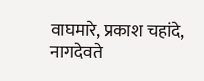वाघमारे, प्रकाश चहांदे, नागदेवते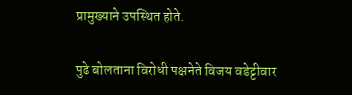प्रामुख्याने उपस्थित होते.

पुढे बोलताना विरोधी पक्षनेते विजय वडेट्टीवार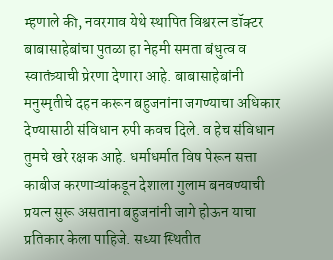म्हणाले की, नवरगाव येथे स्थापित विश्वरत्न डॉक्टर बाबासाहेबांचा पुतळा हा नेहमी समता बंधुत्व व स्वातंत्र्याची प्रेरणा देणारा आहे. बाबासाहेबांनी मनुस्मृतीचे दहन करून बहुजनांना जगण्याचा अधिकार देण्यासाठी संविधान रुपी कवच दिले. व हेच संविधान तुमचे खरे रक्षक आहे. धर्माधर्मात विष पेरून सत्ता काबीज करणाऱ्यांकडून देशाला गुलाम बनवण्याची प्रयत्न सुरू असताना बहुजनांनी जागे होऊन याचा प्रतिकार केला पाहिजे. सध्या स्थितीत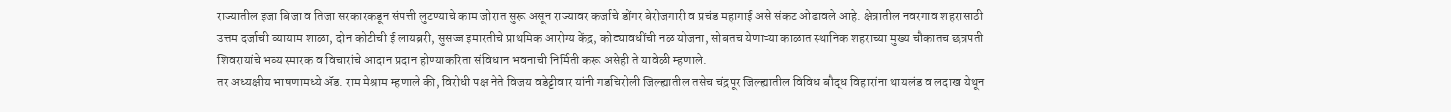राज्यातील इजा बिजा व तिजा सरकारकडून संपत्ती लुटण्याचे काम जोरात सुरू असून राज्यावर कर्जाचे डोंगर बेरोजगारी व प्रचंड महागाई असे संकट ओढावले आहे. क्षेत्रातील नवरगाव शहरासाठी उत्तम दर्जाची व्यायाम शाळा, दोन कोटीची ई लायब्ररी, सुसज्ज इमारतीचे प्राथमिक आरोग्य केंद्र, कोट्यावधींची नळ योजना, सोबतच येणाऱ्या काळात स्थानिक शहराच्या मुख्य चौकातच छत्रपती शिवरायांचे भव्य स्मारक व विचारांचे आदान प्रदान होण्याकरिता संविधान भवनाची निर्मिती करू असेही ते यावेळी म्हणाले.
तर अध्यक्षीय भाषणामध्ये ॲड. राम मेश्राम म्हणाले की, विरोधी पक्ष नेते विजय वडेट्टीवार यांनी गडचिरोली जिल्ह्यातील तसेच चंद्रपूर जिल्ह्यातील विविध बौद्ध विहारांना थायलंड व लदाख येथून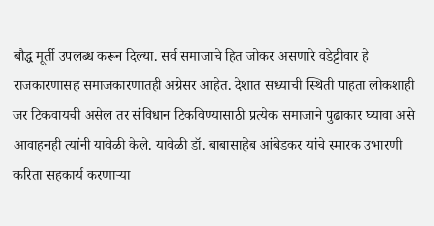बौद्ध मूर्ती उपलब्ध करून दिल्या. सर्व समाजाचे हित जोकर असणारे वडेट्टीवार हे राजकारणासह समाजकारणातही अग्रेसर आहेत. देशात सध्याची स्थिती पाहता लोकशाही जर टिकवायची असेल तर संविधान टिकविण्यासाठी प्रत्येक समाजाने पुढाकार घ्यावा असे आवाहनही त्यांनी यावेळी केले. यावेळी डॉ. बाबासाहेब आंबेडकर यांचे स्मारक उभारणी करिता सहकार्य करणाऱ्या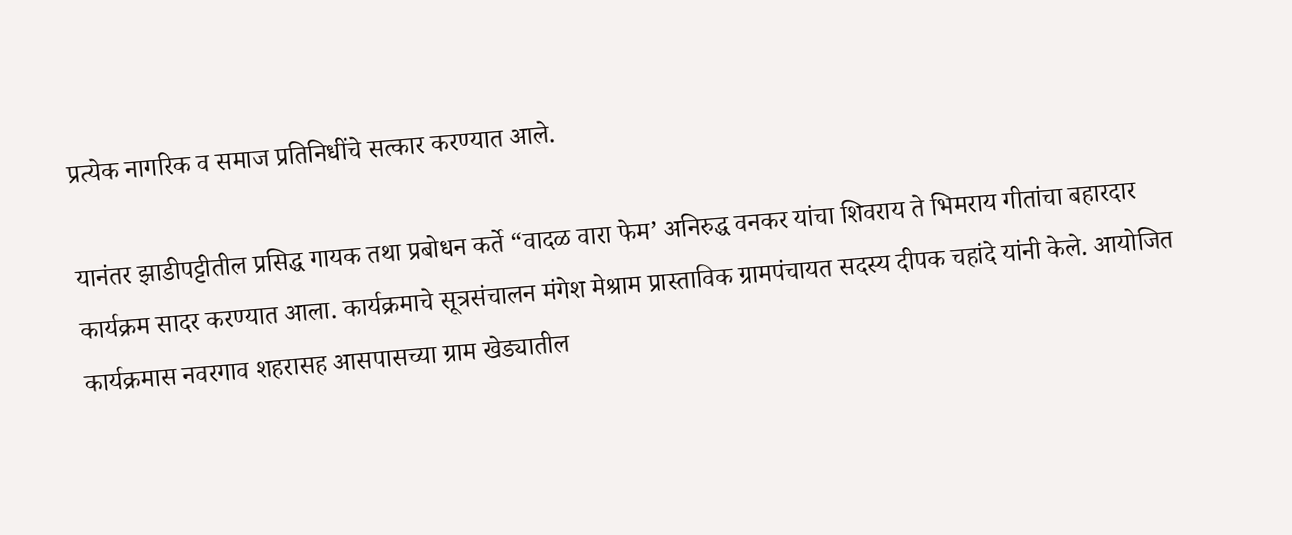प्रत्येक नागरिक व समाज प्रतिनिधींचे सत्कार करण्यात आले.

यानंतर झाडीपट्टीतील प्रसिद्ध गायक तथा प्रबोधन कर्ते “वादळ वारा फेम’ अनिरुद्ध वनकर यांचा शिवराय ते भिमराय गीतांचा बहारदार कार्यक्रम सादर करण्यात आला. कार्यक्रमाचे सूत्रसंचालन मंगेश मेश्राम प्रास्ताविक ग्रामपंचायत सदस्य दीपक चहांदे यांनी केले. आयोजित कार्यक्रमास नवरगाव शहरासह आसपासच्या ग्राम खेड्यातील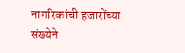नागरिकांची हजारोंच्या संख्येने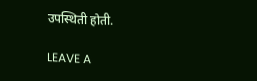उपस्थिती होती.

LEAVE A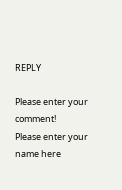REPLY

Please enter your comment!
Please enter your name here